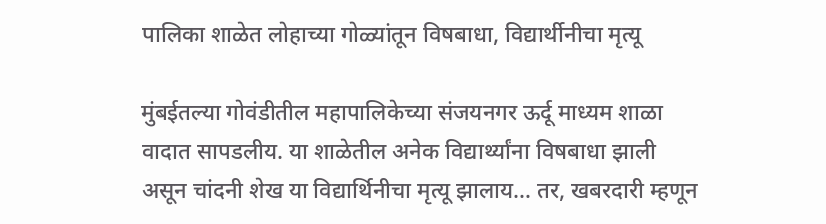पालिका शाळेत लोहाच्या गोळ्यांतून विषबाधा, विद्यार्थीनीचा मृत्यू

मुंबईतल्या गोवंडीतील महापालिकेच्या संजयनगर ऊर्दू माध्यम शाळा वादात सापडलीय. या शाळेतील अनेक विद्यार्थ्यांना विषबाधा झाली असून चांदनी शेख या विद्यार्थिनीचा मृत्यू झालाय… तर, खबरदारी म्हणून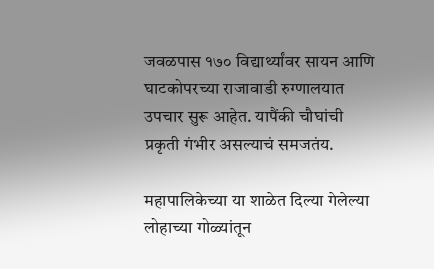जवळपास १७० विद्यार्थ्यांवर सायन आणि घाटकोपरच्या राजावाडी रुग्णालयात उपचार सुरू आहेत. यापैंकी चौघांची प्रकृती गंभीर असल्याचं समजतंय.

महापालिकेच्या या शाळेत दिल्या गेलेल्या लोहाच्या गोळ्यांतून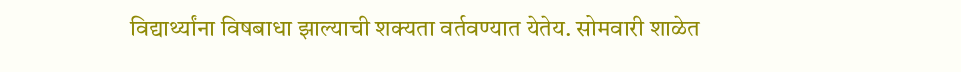विद्यार्थ्यांना विषबाधा झाल्याची शक्यता वर्तवण्यात येतेय. सोमवारी शाळेत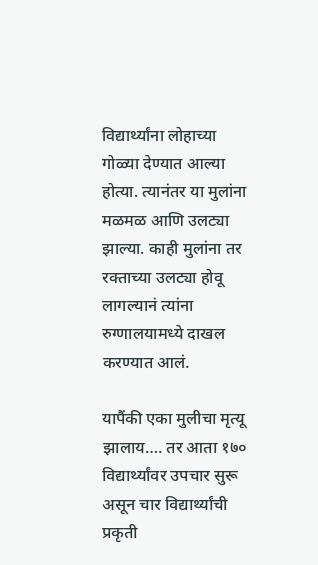विद्यार्थ्यांना लोहाच्या गोळ्या देण्यात आल्या होत्या. त्यानंतर या मुलांना मळमळ आणि उलट्या झाल्या. काही मुलांना तर रक्ताच्या उलट्या होवू लागल्यानं त्यांना रुग्णालयामध्ये दाखल करण्यात आलं.

यापैंकी एका मुलीचा मृत्यू झालाय…. तर आता १७० विद्यार्थ्यांवर उपचार सुरू असून चार विद्यार्थ्यांची प्रकृती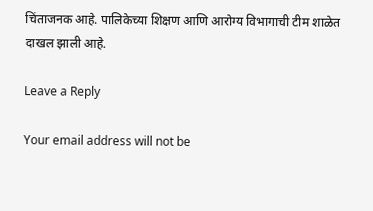चिंताजनक आहे. पालिकेच्या शिक्षण आणि आरोग्य विभागाची टीम शाळेत दाखल झाली आहे.

Leave a Reply

Your email address will not be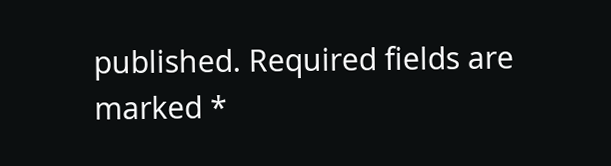published. Required fields are marked *